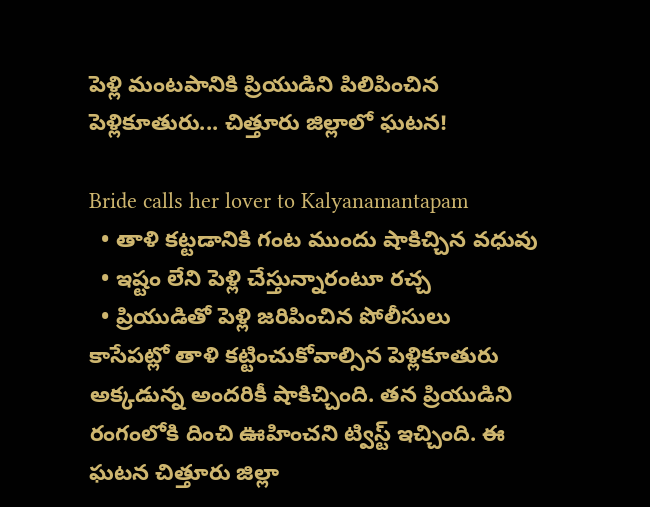పెళ్లి మంటపానికి ప్రియుడిని పిలిపించిన పెళ్లికూతురు... చిత్తూరు జిల్లాలో ఘటన!

Bride calls her lover to Kalyanamantapam
  • తాళి కట్టడానికి గంట ముందు షాకిచ్చిన వధువు
  • ఇష్టం లేని పెళ్లి చేస్తున్నారంటూ రచ్చ
  • ప్రియుడితో పెళ్లి జరిపించిన పోలీసులు
కాసేపట్లో తాళి కట్టించుకోవాల్సిన పెళ్లికూతురు అక్కడున్న అందరికీ షాకిచ్చింది. తన ప్రియుడిని రంగంలోకి దించి ఊహించని ట్విస్ట్ ఇచ్చింది. ఈ ఘటన చిత్తూరు జిల్లా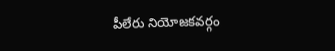పీలేరు నియోజకవర్గం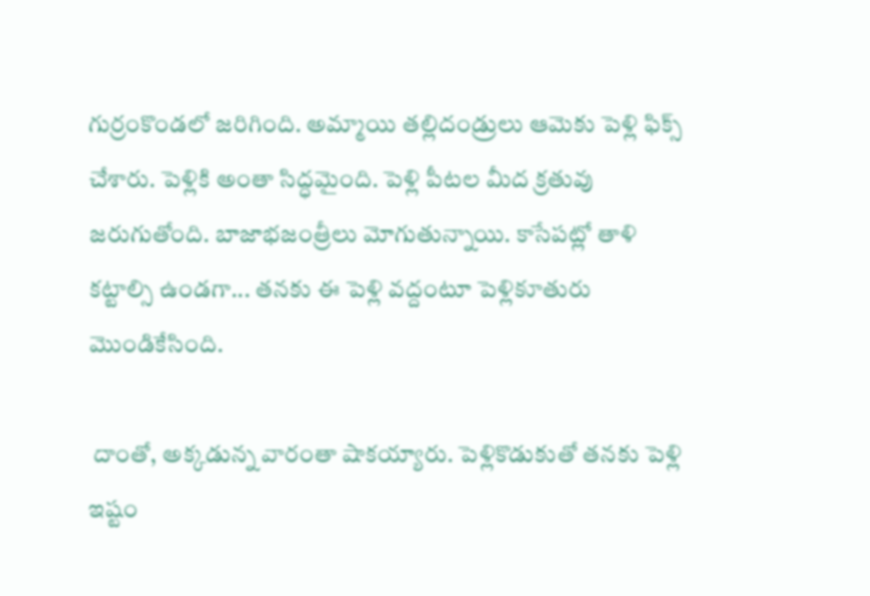గుర్రంకొండలో జరిగింది. అమ్మాయి తల్లిదండ్రులు ఆమెకు పెళ్లి ఫిక్స్ చేశారు. పెళ్లికి అంతా సిద్ధమైంది. పెళ్లి పీటల మీద క్రతువు జరుగుతోంది. బాజాభజంత్రీలు మోగుతున్నాయి. కాసేపట్లో తాళి కట్టాల్సి ఉండగా... తనకు ఈ పెళ్లి వద్దంటూ పెళ్లికూతురు మొండికేసింది.

 దాంతో, అక్కడున్న వారంతా షాకయ్యారు. పెళ్లికొడుకుతో తనకు పెళ్లి ఇష్టం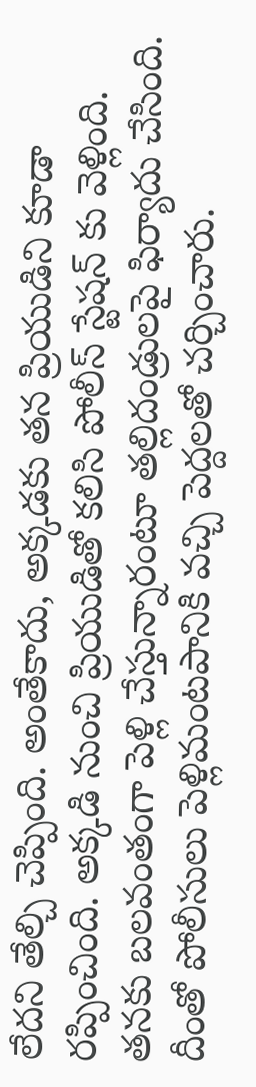లేదని తేల్చి చెప్పింది. అంతేకాదు, అక్కడకు తన ప్రియుడిని కూడా రప్పించింది. అక్కడి నుంచి ప్రియుడితో కలిసి పోలీస్ స్టేషన్ కు వెళ్లింది. తనకు బలవంతంగా పెళ్లి చేస్తున్నారంటూ తల్లిదండ్రులపై ఫిర్యాదు చేసింది. దీంతో పోలీసులు పెళ్లిమంటపానికి వచ్చి పెద్దలతో చర్చించారు.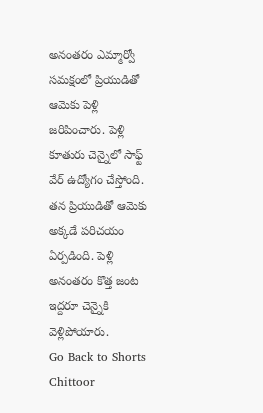అనంతరం ఎమ్మార్వో సమక్షంలో ప్రియుడితో ఆమెకు పెళ్లి జరిపించారు. పెళ్లి కూతురు చెన్నైలో సాఫ్ట్ వేర్ ఉద్యోగం చేస్తోంది. తన ప్రియుడితో ఆమెకు అక్కడే పరిచయం ఏర్పడింది. పెళ్లి అనంతరం కొత్త జంట ఇద్దరూ చెన్నైకి వెళ్లిపోయారు.
Go Back to Shorts
Chittoor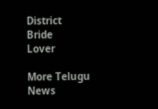District
Bride
Lover

More Telugu News